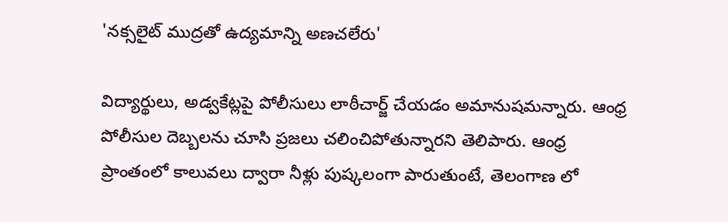'నక్సలైట్ ముద్రతో ఉద్యమాన్ని అణచలేరు'

విద్యార్థులు, అడ్వకేట్లపై పోలీసులు లాఠీచార్జ్ చేయడం అమానుషమన్నారు. ఆంధ్ర పోలీసుల దెబ్బలను చూసి ప్రజలు చలించిపోతున్నారని తెలిపారు. ఆంధ్ర ప్రాంతంలో కాలువలు ద్వారా నీళ్లు పుష్కలంగా పారుతుంటే, తెలంగాణ లో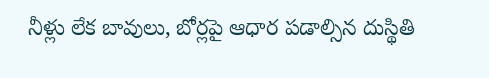నీళ్లు లేక బావులు, బోర్లపై ఆధార పడాల్సిన దుస్థితి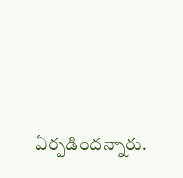ఏర్పడిందన్నారు.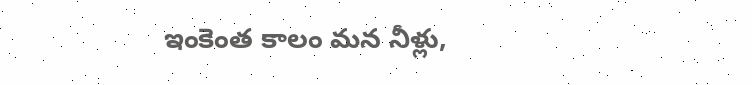ఇంకెంత కాలం మన నీళ్లు,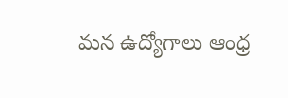మన ఉద్యోగాలు ఆంధ్ర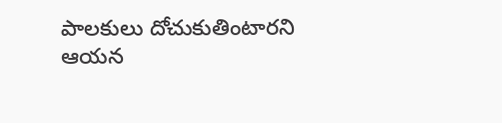పాలకులు దోచుకుతింటారని ఆయన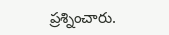ప్రశ్నించారు.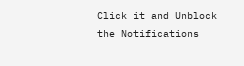Click it and Unblock the Notifications